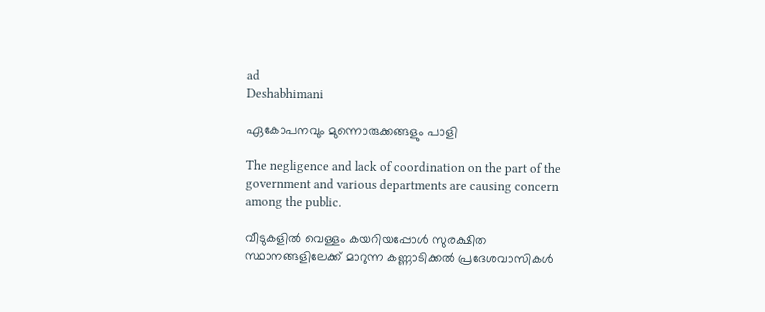ad
Deshabhimani

ഏകോപനവും മുന്നൊരുക്കങ്ങളും പാളി

The negligence and lack of coordination on the part of the government and various departments are causing concern among the public.

വീടുകളിൽ വെള്ളം കയറിയപ്പോൾ സുരക്ഷിത സ്ഥാനങ്ങളിലേക്ക് മാറുന്ന കണ്ണാടിക്കൽ പ്രദേശവാസികൾ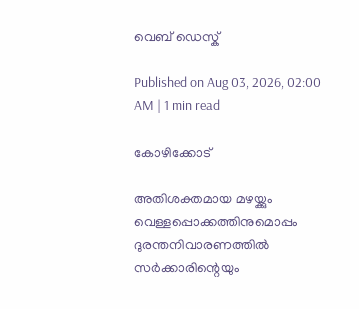വെബ് ഡെസ്ക്

Published on Aug 03, 2026, 02:00 AM | 1 min read

കോഴിക്കോട്‌

അതിശക്തമായ മഴയ്ക്കും വെള്ളപ്പൊക്കത്തിനുമൊപ്പം ദുരന്തനിവാരണത്തിൽ സർക്കാരിന്റെയും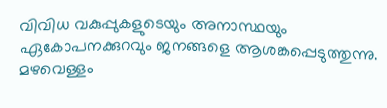വിവിധ വകുപ്പുകളുടെയും അനാസ്ഥയും ഏകോപനക്കുറവും ജനങ്ങളെ ആശങ്കപ്പെടുത്തുന്നു. മഴവെള്ളം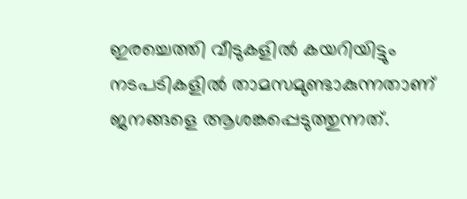ഇരച്ചെത്തി വീടുകളിൽ കയറിയിട്ടും നടപടികളിൽ താമസമുണ്ടാകുന്നതാണ്‌ ജനങ്ങളെ ആശങ്കപ്പെടുത്തുന്നത്‌.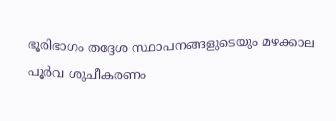ഭ‍ൂരിഭാഗം തദ്ദേശ സ്ഥാപനങ്ങളുടെയും മഴക്കാല പൂർവ ശുചീകരണം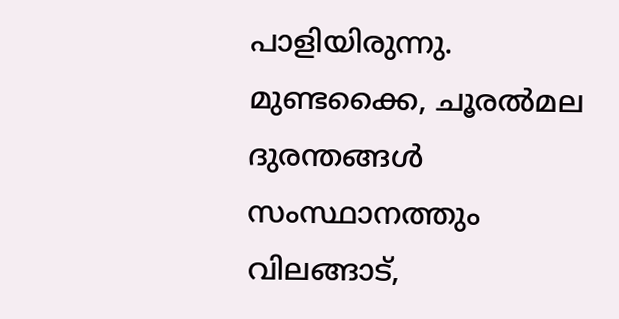പാളിയിരുന്നു. മുണ്ടക്കൈ, ചൂരൽമല ദുരന്തങ്ങൾ സംസ്ഥാനത്തും വിലങ്ങാട്‌,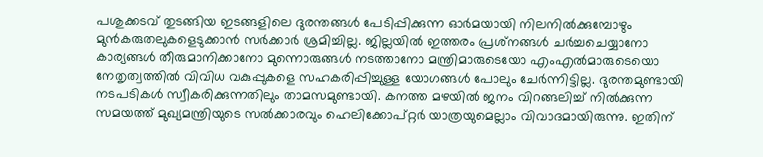പശുക്കടവ്‌ തുടങ്ങിയ ഇടങ്ങളിലെ ദുരന്തങ്ങൾ പേടിപ്പിക്കുന്ന ഓർമയായി നിലനിൽക്കുമ്പോഴും മുൻകരുതലുകളെടുക്കാൻ സർക്കാർ ശ്രമിച്ചില്ല. ജില്ലയിൽ ഇത്തരം പ്രശ്‌നങ്ങൾ ചർച്ചചെയ്യാനോ കാര്യങ്ങൾ തീരുമാനിക്കാനോ മുന്നൊരുങ്ങൾ നടത്താനോ മന്ത്രിമാരുടെയോ എംഎൽമാരുടെയൊ നേതൃത്വത്തിൽ വിവിധ വകുപ്പുകളെ സഹകരിപ്പിച്ചുള്ള യോഗങ്ങൾ പോലും ചേർന്നിട്ടില്ല. ദുരന്തമുണ്ടായി നടപടികൾ സ്വീകരിക്കുന്നതിലും താമസമുണ്ടായി. കനത്ത മഴയിൽ ജനം വിറങ്ങലിച്ച്‌ നിൽക്കുന്ന സമയത്ത്‌ മുഖ്യമന്ത്രിയുടെ സൽക്കാരവും ഹെലിക്കോപ്‌റ്റർ യാത്രയുമെല്ലാം വിവാദമായിരുന്നു. ഇതിന്‌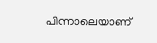പിന്നാലെയാണ്‌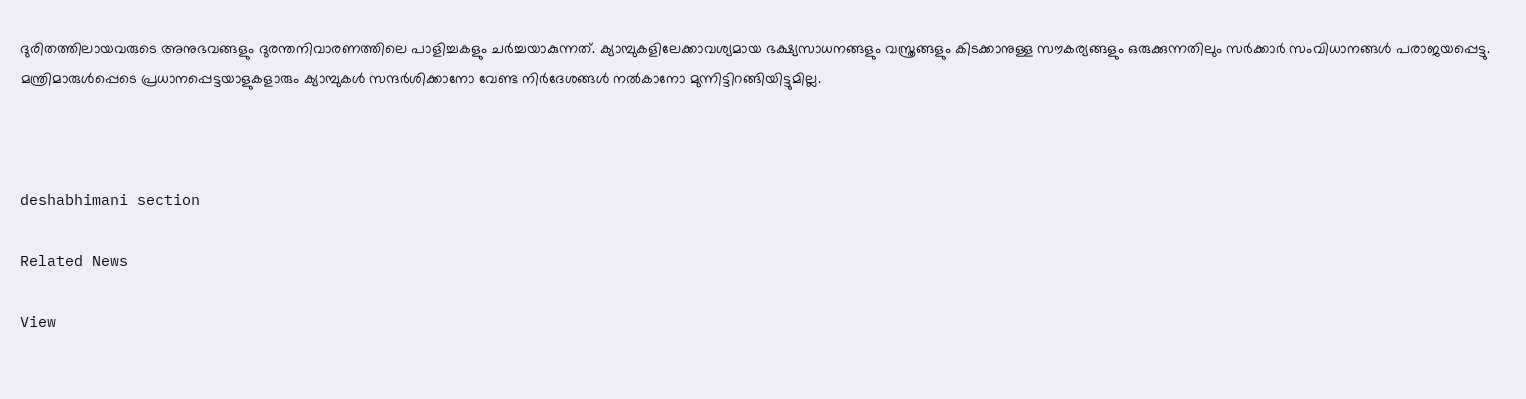ദുരിതത്തിലായവരുടെ അനുഭവങ്ങളും ദുരന്തനിവാരണത്തിലെ പാളിച്ചകളും ചർച്ചയാകുന്നത്‌. ക്യാമ്പുകളിലേക്കാവശ്യമായ ഭക്ഷ്യസാധനങ്ങളും വസ്ത്രങ്ങളും കിടക്കാനുള്ള സൗകര്യങ്ങളും ഒരുക്കുന്നതിലും സർക്കാർ സംവിധാനങ്ങൾ പരാജയപ്പെട്ടു. മന്ത്രിമാരുൾപ്പെടെ പ്രധാനപ്പെട്ടയാളുകളാരും ക്യാമ്പുകൾ സന്ദർശിക്കാനോ വേണ്ട നിർദേശങ്ങൾ നൽകാനോ മുന്നിട്ടിറങ്ങിയിട്ടുമില്ല.



deshabhimani section

Related News

View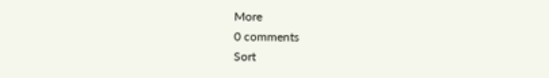More
0 comments
Sort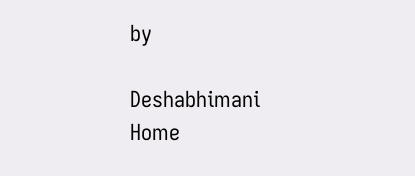by

Deshabhimani
Home